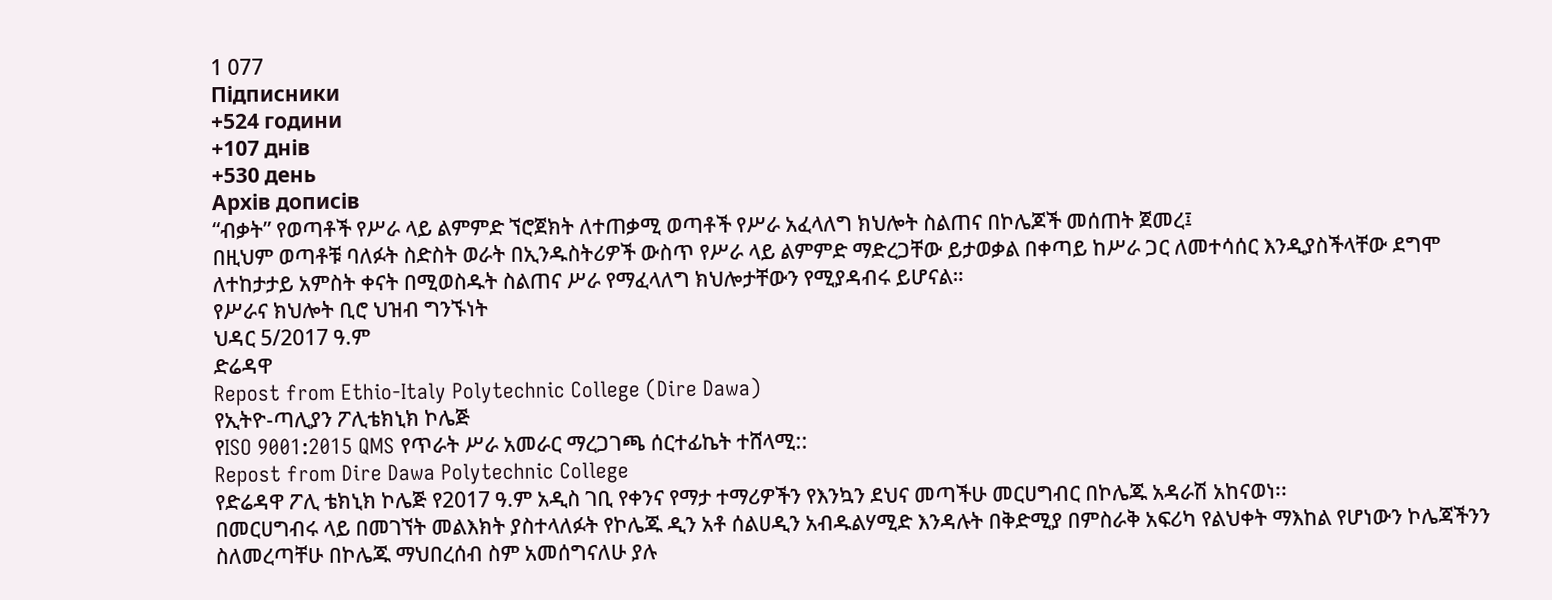1 077
Підписники
+524 години
+107 днів
+530 день
Архів дописів
“ብቃት” የወጣቶች የሥራ ላይ ልምምድ ኘሮጀክት ለተጠቃሚ ወጣቶች የሥራ አፈላለግ ክህሎት ስልጠና በኮሌጆች መሰጠት ጀመረ፤
በዚህም ወጣቶቹ ባለፉት ስድስት ወራት በኢንዱስትሪዎች ውስጥ የሥራ ላይ ልምምድ ማድረጋቸው ይታወቃል በቀጣይ ከሥራ ጋር ለመተሳሰር እንዲያስችላቸው ደግሞ ለተከታታይ አምስት ቀናት በሚወስዱት ስልጠና ሥራ የማፈላለግ ክህሎታቸውን የሚያዳብሩ ይሆናል።
የሥራና ክህሎት ቢሮ ህዝብ ግንኙነት
ህዳር 5/2017 ዓ.ም
ድሬዳዋ
Repost from Ethio-Italy Polytechnic College (Dire Dawa)
የኢትዮ-ጣሊያን ፖሊቴክኒክ ኮሌጅ
የISO 9001:2015 QMS የጥራት ሥራ አመራር ማረጋገጫ ሰርተፊኬት ተሸላሚ::
Repost from Dire Dawa Polytechnic College
የድሬዳዋ ፖሊ ቴክኒክ ኮሌጅ የ2017 ዓ.ም አዲስ ገቢ የቀንና የማታ ተማሪዎችን የእንኳን ደህና መጣችሁ መርሀግብር በኮሌጁ አዳራሽ አከናወነ፡፡
በመርሀግብሩ ላይ በመገኘት መልእክት ያስተላለፉት የኮሌጁ ዲን አቶ ሰልሀዲን አብዱልሃሚድ እንዳሉት በቅድሚያ በምስራቅ አፍሪካ የልህቀት ማእከል የሆነውን ኮሌጃችንን ስለመረጣቸሁ በኮሌጁ ማህበረሰብ ስም አመሰግናለሁ ያሉ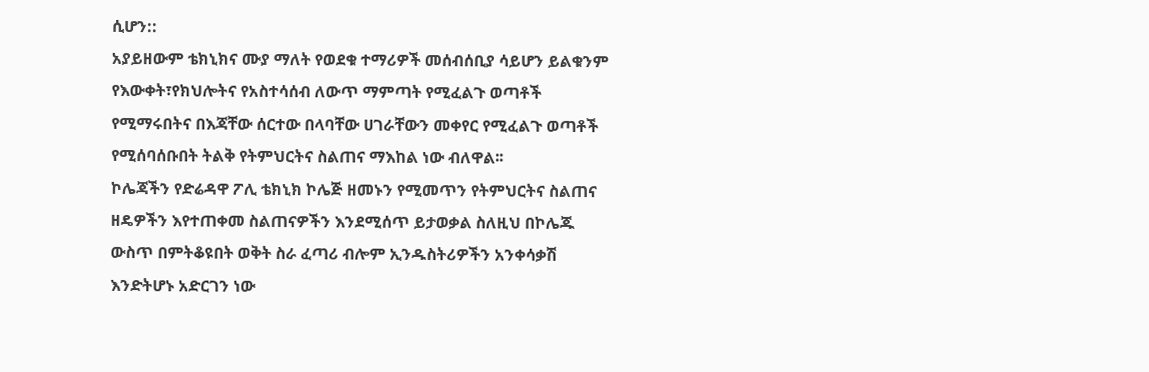ሲሆን::
አያይዘውም ቴክኒክና ሙያ ማለት የወደቁ ተማሪዎች መሰብሰቢያ ሳይሆን ይልቁንም የእውቀት፣የክህሎትና የአስተሳሰብ ለውጥ ማምጣት የሚፈልጉ ወጣቶች የሚማሩበትና በእጃቸው ሰርተው በላባቸው ሀገራቸውን መቀየር የሚፈልጉ ወጣቶች የሚሰባሰቡበት ትልቅ የትምህርትና ስልጠና ማእከል ነው ብለዋል፡፡
ኮሌጃችን የድሬዳዋ ፖሊ ቴክኒክ ኮሌጅ ዘመኑን የሚመጥን የትምህርትና ስልጠና ዘዴዎችን እየተጠቀመ ስልጠናዎችን እንደሚሰጥ ይታወቃል ስለዚህ በኮሌጁ ውስጥ በምትቆዩበት ወቅት ስራ ፈጣሪ ብሎም ኢንዱስትሪዎችን አንቀሳቃሽ እንድትሆኑ አድርገን ነው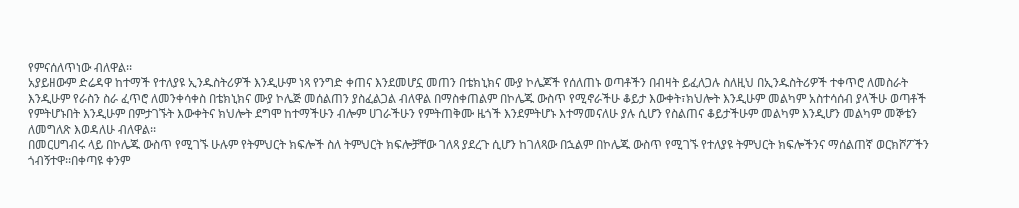የምናሰለጥነው ብለዋል፡፡
አያይዘውም ድሬዳዋ ከተማች የተለያዩ ኢንዱስትሪዎች እንዲሁም ነጻ የንግድ ቀጠና እንደመሆኗ መጠን በቴክኒክና ሙያ ኮሌጆች የሰለጠኑ ወጣቶችን በብዛት ይፈለጋሉ ስለዚህ በኢንዱስትሪዎች ተቀጥሮ ለመስራት እንዲሁም የራስን ስራ ፈጥሮ ለመንቀሳቀስ በቴክኒክና ሙያ ኮሌጅ መሰልጠን ያስፈልጋል ብለዋል በማስቀጠልም በኮሌጁ ውስጥ የሚኖራችሁ ቆይታ እውቀት፣ክህሎት እንዲሁም መልካም አስተሳሰብ ያላችሁ ወጣቶች የምትሆኑበት እንዲሁም በምታገኙት እውቀትና ክህሎት ደግሞ ከተማችሁን ብሎም ሀገራችሁን የምትጠቅሙ ዜጎች እንደምትሆኑ እተማመናለሁ ያሉ ሲሆን የስልጠና ቆይታችሁም መልካም እንዲሆን መልካም መኞቴን ለመግለጽ እወዳለሁ ብለዋል፡፡
በመርሀግብሩ ላይ በኮሌጁ ውስጥ የሚገኙ ሁሉም የትምህርት ክፍሎች ስለ ትምህርት ክፍሎቻቸው ገለጻ ያደረጉ ሲሆን ከገለጻው በኋልም በኮሌጁ ውስጥ የሚገኙ የተለያዩ ትምህርት ክፍሎችንና ማሰልጠኛ ወርክሾፖችን ጎብኝተዋ፡፡በቀጣዩ ቀንም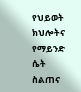የህይወት ክህሎትና የማይንድ ሴት ስልጠና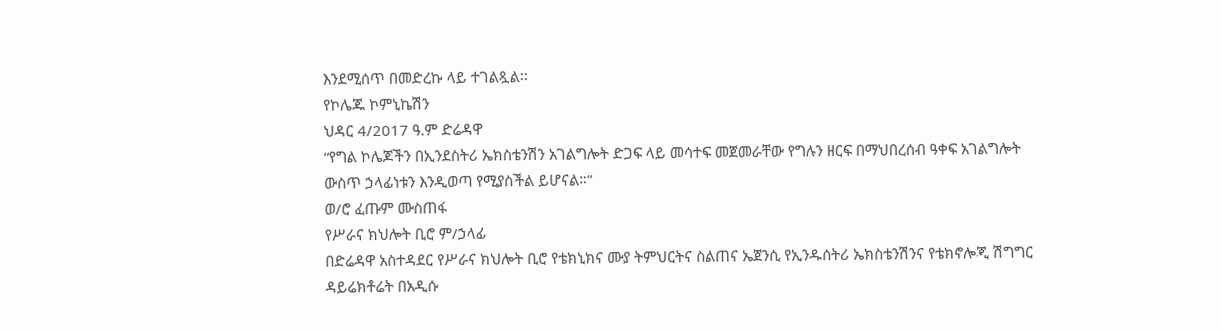እንደሚሰጥ በመድረኩ ላይ ተገልጿል፡፡
የኮሌጁ ኮምኒኬሽን
ህዳር 4/2017 ዓ.ም ድሬዳዋ
“የግል ኮሌጆችን በኢንደስትሪ ኤክስቴንሽን አገልግሎት ድጋፍ ላይ መሳተፍ መጀመራቸው የግሉን ዘርፍ በማህበረሰብ ዓቀፍ አገልግሎት ውስጥ ኃላፊነቱን እንዲወጣ የሚያስችል ይሆናል።”
ወ/ሮ ፈጡም ሙስጠፋ
የሥራና ክህሎት ቢሮ ም/ኃላፊ
በድሬዳዋ አስተዳደር የሥራና ክህሎት ቢሮ የቴክኒክና ሙያ ትምህርትና ስልጠና ኤጀንሲ የኢንዱሰትሪ ኤክስቴንሽንና የቴክኖሎጂ ሽግግር ዳይሬክቶሬት በአዲሱ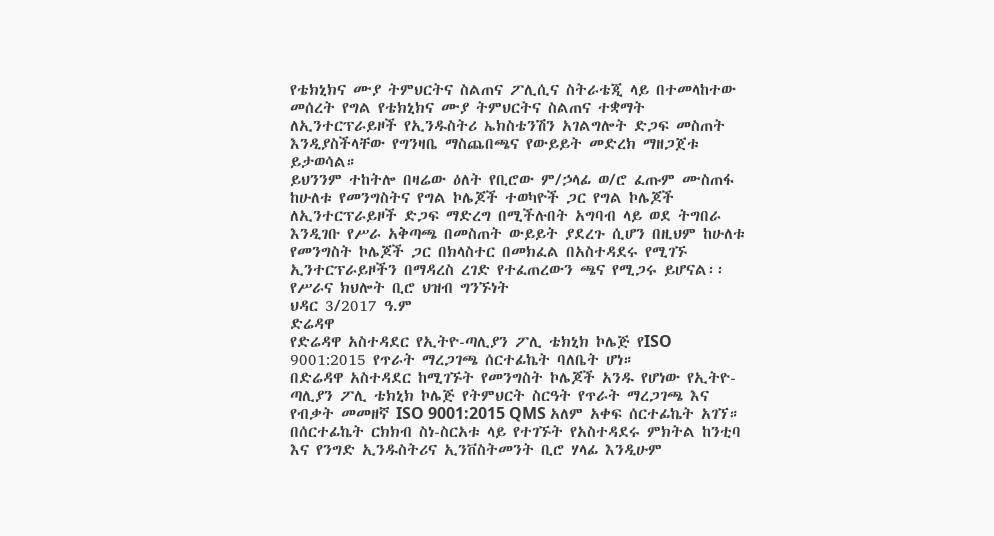የቴክኒክና ሙያ ትምህርትና ስልጠና ፖሊሲና ስትራቴጂ ላይ በተመላከተው መሰረት የግል የቴክኒክና ሙያ ትምህርትና ስልጠና ተቋማት ለኢንተርፕራይዞች የኢንዱስትሪ ኤክስቴንሽን አገልግሎት ድጋፍ መስጠት እንዲያስችላቸው የግንዛቤ ማስጨበጫና የውይይት መድረክ ማዘጋጀቱ ይታወሳል።
ይህንንም ተከትሎ በዛሬው ዕለት የቢሮው ም/ኃላፊ ወ/ሮ ፈጡም ሙስጠፋ ከሁለቱ የመንግስትና የግል ኮሌጆች ተወካዮች ጋር የግል ኮሌጆች ለኢንተርፕራይዞች ድጋፍ ማድረግ በሚችሉበት አግባብ ላይ ወደ ትግበራ እንዲገቡ የሥራ አቅጣጫ በመስጠት ውይይት ያደረጉ ሲሆን በዚህም ከሁለቱ የመንግስት ኮሌጆች ጋር በክላስተር በመክፈል በአስተዳደሩ የሚገኙ ኢንተርፕራይዞችን በማዳረስ ረገድ የተፈጠረውን ጫና የሚጋሩ ይሆናል፡፡
የሥራና ክህሎት ቢሮ ህዝብ ግንኙነት
ህዳር 3/2017 ዓ.ም
ድሬዳዋ
የድሬዳዋ አስተዳደር የኢትዮ-ጣሊያን ፖሊ ቴክኒክ ኮሌጅ የISO 9001:2015 የጥራት ማረጋገጫ ሰርተፊኬት ባለቤት ሆነ።
በድሬዳዋ አስተዳደር ከሚገኙት የመንግስት ኮሌጆች አንዱ የሆነው የኢትዮ-ጣሊያን ፖሊ ቴክኒክ ኮሌጅ የትምህርት ስርዓት የጥራት ማረጋገጫ እና የብቃት መመዘኛ ISO 9001:2015 QMS አለም አቀፍ ሰርተፊኬት አገኘ።
በሰርተፊኬት ርክክብ ስነ-ስርአቱ ላይ የተገኙት የአስተዳደሩ ምክትል ከንቲባ እና የንግድ ኢንዱስትሪና ኢንቨስትመንት ቢሮ ሃላፊ እንዲሁም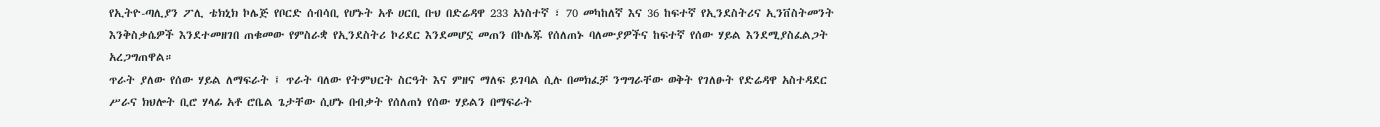የኢትዮ-ጣሊያን ፖሊ ቴክኒክ ኮሌጅ የቦርድ ሰብሳቢ የሆኑት አቶ ሀርቢ ቡህ በድሬዳዋ 233 አነስተኛ ፣ 70 መካከለኛ እና 36 ከፍተኛ የኢንደስትሪና ኢንቨስትመንት እንቅስቃሴዎች እንደተመዘገበ ጠቁመው የምስራቋ የኢንደስትሪ ኮሪደር እንደመሆኗ መጠን በኮሌጁ የሰለጠኑ ባለሙያዎችና ከፍተኛ የሰው ሃይል እንደሚያስፈልጋት አረጋግጠዋል።
ጥራት ያለው የሰው ሃይል ለማፍራት ፤ ጥራት ባለው የትምህርት ስርዓት እና ምዘና ማለፍ ይገባል ሲሉ በመክፈቻ ንግግራቸው ወቅት የገለፁት የድሬዳዋ አስተዳደር ሥራና ክህሎት ቢሮ ሃላፊ አቶ ሮቤል ጌታቸው ሲሆኑ በብቃት የሰለጠነ የሰው ሃይልን በማፍራት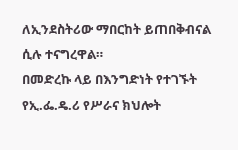ለኢንደስትሪው ማበርከት ይጠበቅብናል ሲሉ ተናግረዋል።
በመድረኩ ላይ በእንግድነት የተገኙት የኢ.ፌ.ዴ.ሪ የሥራና ክህሎት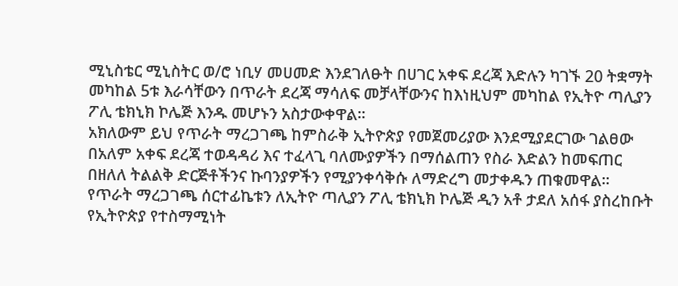ሚኒስቴር ሚኒስትር ወ/ሮ ነቢሃ መሀመድ እንደገለፁት በሀገር አቀፍ ደረጃ እድሉን ካገኙ 20 ትቋማት መካከል 5ቱ እራሳቸውን በጥራት ደረጃ ማሳለፍ መቻላቸውንና ከእነዚህም መካከል የኢትዮ ጣሊያን ፖሊ ቴክኒክ ኮሌጅ እንዱ መሆኑን አስታውቀዋል።
አክለውም ይህ የጥራት ማረጋገጫ ከምስራቅ ኢትዮጵያ የመጀመሪያው እንደሚያደርገው ገልፀው በአለም አቀፍ ደረጃ ተወዳዳሪ እና ተፈላጊ ባለሙያዎችን በማሰልጠን የስራ እድልን ከመፍጠር በዘለለ ትልልቅ ድርጅቶችንና ኩባንያዎችን የሚያንቀሳቅሱ ለማድረግ መታቀዱን ጠቁመዋል።
የጥራት ማረጋገጫ ሰርተፊኬቱን ለኢትዮ ጣሊያን ፖሊ ቴክኒክ ኮሌጅ ዲን አቶ ታደለ አሰፋ ያስረከቡት የኢትዮጵያ የተስማሚነት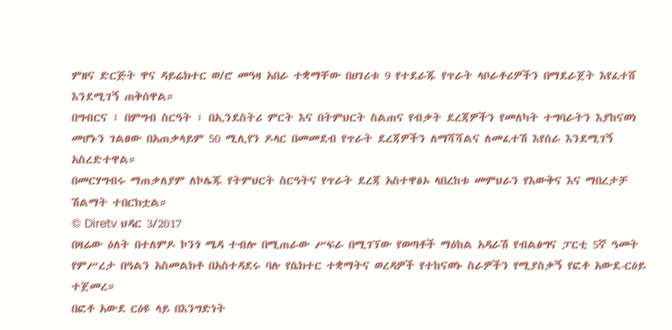ምዘና ድርጅት ዋና ዳይሬክተር ወ/ሮ መዓዛ አበራ ተቋማቸው በሀገሪቱ 9 የተደራጁ የጥራት ላቦራቶሪዎችን በማደራጀት እየፈተሸ እንደሚገኝ ጠቅሰዋል።
በግብርና ፣ በምግብ ስርዓት ፣ በኢንደስትሪ ምርት እና በትምህርት ስልጠና የብቃት ደረጃዎችን የመለካት ተግባራትን እያከናወነ መሆኑን ገልፀው በአጠቃላይም 50 ሚሊየን ዶላር በመመደብ የጥራት ደረጃዎችን ለማሻሻልና ለመፈተሽ እየሰራ እንደሚገኝ አስረድተዋል።
በመርሃግብሩ ማጠቃለያም ለኮሌጁ የትምህርት ስርዓትና የጥራት ደረጃ አስተዋፅኦ ላበረከቱ መምህራን የእውቅና እና ማበረታቻ ሽልማት ተበርክቷል።
© Diretv ህዳር 3/2017
በዛሬው ዕለት በተለምዶ ኮንጎ ሜዳ ተብሎ በሚጠራው ሥፍራ በሚገኘው የወጣቶች ማዕከል አዳራሽ የብልፅግና ፓርቲ 5ኛ ዓመት የምሥረታ በዓልን አስመልክቶ በአስተዳደሩ ባሉ የሴክተር ተቋማትና ወረዳዎች የተከናወኑ ስራዎችን የሚያስቃኝ የፎቶ አውደ-ርዕይ ተጀመረ።
በፎቶ አውደ ርዕዩ ላይ በእንግድነት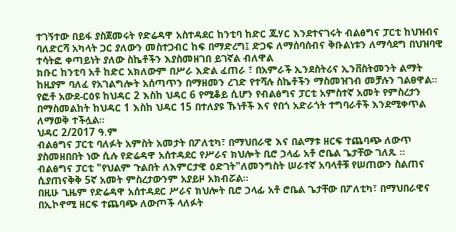ተገኝተው በይፋ ያስጀመሩት የድሬዳዋ አስተዳደር ከንቲባ ከድር ጁሃር እንደተናገሩት ብልፅግና ፓርቲ ከህዝብና ባለድርሻ አካላት ጋር ያለውን መስተጋብር ከፍ በማድረግ፤ ድጋፍ ለማሰባሰብና ቅቡልነቱን ለማሳደግ በህዝባዊ ተሳትፎ ቀጣይነት ያለው ስኬቶችን እያስመዘገበ ይገኛል ብለዋል
ክቡር ከንቲባ አቶ ከድር አክለውም በሥራ እድል ፈጠራ ፣ በአምራች ኢንደስትሪና ኢንቨስትመንት ልማት ከዚያም ባለፈ የአገልግሎት አሰጣጥን በማዘመን ረገድ የተሻሉ ስኬቶችን ማስመዝገብ መቻሉን ገልፀዋል።
የፎቶ አውደ-ርዕዩ ከህዳር 2 እስከ ህዳር 6 የሚቆይ ሲሆን የብልፅግና ፓርቲ አምስተኛ አመት የምስረታን በማስመልከት ከህዳር 1 እስከ ህዳር 15 በተለያዩ ኹነቶች እና የበጎ አድራጎት ተግባራቶች እንደሚቀጥል ለማወቅ ተችሏል።
ህዳር 2/2017 ዓ.ም
ብልፅግና ፓርቲ ባለፉት አምስት አመታት በፖለቲካ፣ በማህበራዊ እና በልማቱ ዘርፍ ተጨባጭ ለውጥ ያስመዘበበት ነው ሲሉ የድሬዳዋ አሰተዳደር የሥራና ክህሎት ቢሮ ኃላፊ አቶ ሮቤል ጌታቸው ገለጹ ።
ብልፅግና ፓርቲ "የህልም ጉልበት ለእምርታዊ ዕድገት"ለመንግስት ሠራተኛ አባላቶቹ የሠጠውን ስልጠና ሲያጠናቅቅ 5ኛ አመት ምስረታውንም አያይዞ አክብሯል።
በዚሁ ጊዜም የድሬዳዋ አሰተዳደር ሥራና ክህሎት ቢሮ ኃላፊ አቶ ሮቤል ጌታቸው በፖለቲካ፣ በማህበራዊና በኢኮኖሚ ዘርፍ ተጨባጭ ለውጦች ላለፉት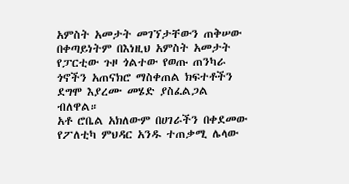አምስት አመታት መገኘታቸውን ጠቅሠው በቀጣይነትም በእነዚህ አምስት አመታት የፓርቲው ጉዞ ጎልተው የወጡ ጠንካራ ጎኖችን አጠናክሮ ማስቀጠል ክፍተቶችን ደግሞ እያረሙ መሄድ ያስፈልጋል ብለዋል።
አቶ ሮቤል አክለውም በሀገራችን በቀደመው የፖለቲካ ምህዳር አንዱ ተጠቃሚ ሌላው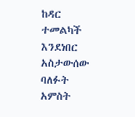ከዳር ተመልካች እንደነበር አስታውሰው ባለፉት አምስት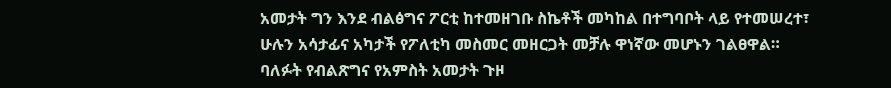አመታት ግን እንደ ብልፅግና ፖርቲ ከተመዘገቡ ስኬቶች መካከል በተግባቦት ላይ የተመሠረተ፣ ሁሉን አሳታፊና አካታች የፖለቲካ መስመር መዘርጋት መቻሉ ዋነኛው መሆኑን ገልፀዋል።
ባለፉት የብልጽግና የአምስት አመታት ጉዞ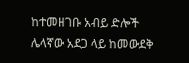ከተመዘገቡ አብይ ድሎች ሌላኛው አደጋ ላይ ከመውደቅ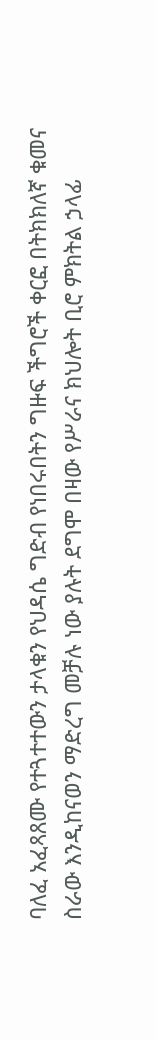ባለፈ አፈጻጸሙ የተጓተተውን ታላቁን የህዳሴ ግድብ የነበሩበትን ግዙፍ ችግሮች ቀርፎ በትክክለኛ ቁመና ስራው እንዲከናወን ማድረግ መቻሉ ነው ያሉት ደግሞ በዛው የሥራና ክህሎት ቢሮ ምክትል ኃላፊ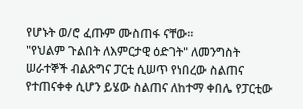የሆኑት ወ/ሮ ፈጡም ሙስጠፋ ናቸው።
"የህልም ጉልበት ለእምርታዊ ዕድገት" ለመንግስት ሠራተኞች ብልጽግና ፓርቲ ሲሠጥ የነበረው ስልጠና የተጠናቀቀ ሲሆን ይሄው ስልጠና ለከተማ ቀበሌ የፓርቲው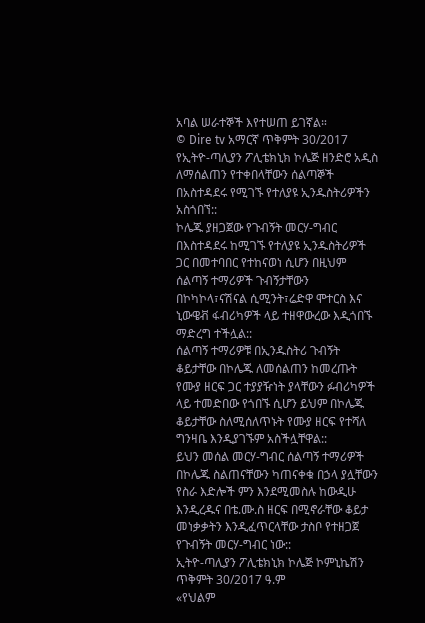አባል ሠራተኞች እየተሠጠ ይገኛል።
© Dire tv አማርኛ ጥቅምት 30/2017
የኢትዮ-ጣሊያን ፖሊቴክኒክ ኮሌጅ ዘንድሮ አዲስ ለማሰልጠን የተቀበላቸውን ሰልጣኞች በአስተዳደሩ የሚገኙ የተለያዩ ኢንዱስትሪዎችን አስጎበኘ::
ኮሌጁ ያዘጋጀው የጉብኝት መርሃ-ግብር በእስተዳደሩ ከሚገኙ የተለያዩ ኢንዱስትሪዎች ጋር በመተባበር የተከናወነ ሲሆን በዚህም ሰልጣኝ ተማሪዎች ጉብኝታቸውን በኮካኮላ፣ናሽናል ሲሚንት፣ሬድዋ ሞተርስ እና ኒውዌቭ ፋብሪካዎች ላይ ተዘዋውረው እዲጎበኙ ማድረግ ተችሏል::
ሰልጣኝ ተማሪዎቹ በኢንዱስትሪ ጉብኝት ቆይታቸው በኮሌጁ ለመሰልጠን ከመረጡት የሙያ ዘርፍ ጋር ተያያዥነት ያላቸውን ፉብሪካዎች ላይ ተመድበው የጎበኙ ሲሆን ይህም በኮሌጁ ቆይታቸው ስለሚሰለጥኑት የሙያ ዘርፍ የተሻለ ግንዛቤ እንዲያገኙም አስችሏቸዋል::
ይህን መሰል መርሃ-ግብር ሰልጣኝ ተማሪዎች በኮሌጁ ስልጠናቸውን ካጠናቀቁ በኃላ ያሏቸውን የስራ እድሎች ምን እንደሚመስሉ ከውዲሁ እንዲረዱና በቴ.ሙ.ስ ዘርፍ በሚኖራቸው ቆይታ መነቃቃትን እንዲፈጥርላቸው ታስቦ የተዘጋጀ የጉብኝት መርሃ-ግብር ነው::
ኢትዮ-ጣሊያን ፖሊቴክኒክ ኮሌጅ ኮምኒኬሽን
ጥቅምት 30/2017 ዓ.ም
«የህልም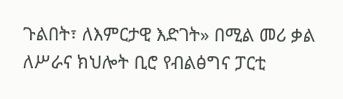ጉልበት፣ ለእምርታዊ እድገት» በሚል መሪ ቃል ለሥራና ክህሎት ቢሮ የብልፅግና ፓርቲ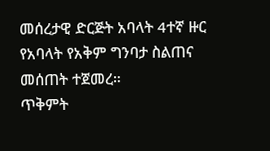መሰረታዊ ድርጅት አባላት 4ተኛ ዙር የአባላት የአቅም ግንባታ ስልጠና መሰጠት ተጀመረ።
ጥቅምት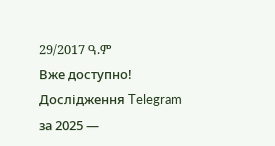29/2017 ዓ.ም
Вже доступно! Дослідження Telegram за 2025 —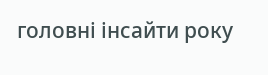головні інсайти року